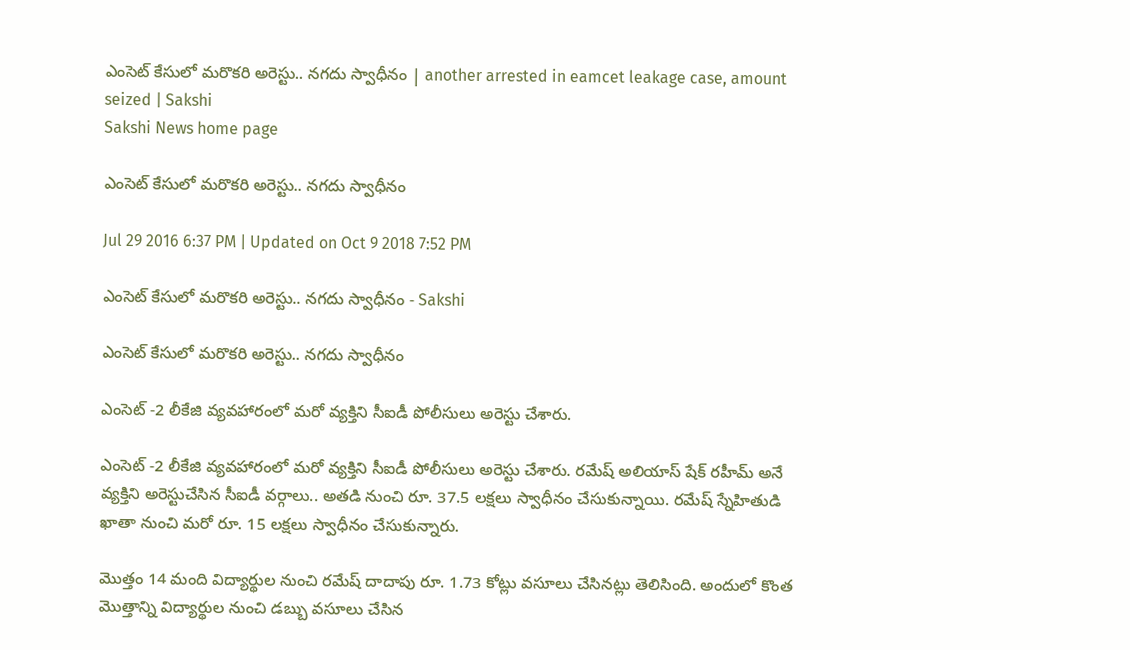ఎంసెట్ కేసులో మరొకరి అరెస్టు.. నగదు స్వాధీనం | another arrested in eamcet leakage case, amount seized | Sakshi
Sakshi News home page

ఎంసెట్ కేసులో మరొకరి అరెస్టు.. నగదు స్వాధీనం

Jul 29 2016 6:37 PM | Updated on Oct 9 2018 7:52 PM

ఎంసెట్ కేసులో మరొకరి అరెస్టు.. నగదు స్వాధీనం - Sakshi

ఎంసెట్ కేసులో మరొకరి అరెస్టు.. నగదు స్వాధీనం

ఎంసెట్ -2 లీకేజి వ్యవహారంలో మరో వ్యక్తిని సీఐడీ పోలీసులు అరెస్టు చేశారు.

ఎంసెట్ -2 లీకేజి వ్యవహారంలో మరో వ్యక్తిని సీఐడీ పోలీసులు అరెస్టు చేశారు. రమేష్ అలియాస్ షేక్ రహీమ్ అనే వ్యక్తిని అరెస్టుచేసిన సీఐడీ వర్గాలు.. అతడి నుంచి రూ. 37.5 లక్షలు స్వాధీనం చేసుకున్నాయి. రమేష్ స్నేహితుడి ఖాతా నుంచి మరో రూ. 15 లక్షలు స్వాధీనం చేసుకున్నారు.

మొత్తం 14 మంది విద్యార్థుల నుంచి రమేష్ దాదాపు రూ. 1.73 కోట్లు వసూలు చేసినట్లు తెలిసింది. అందులో కొంత మొత్తాన్ని విద్యార్థుల నుంచి డబ్బు వసూలు చేసిన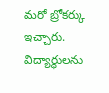మరో బ్రోకర్కు ఇచ్చారు. విద్యార్థులను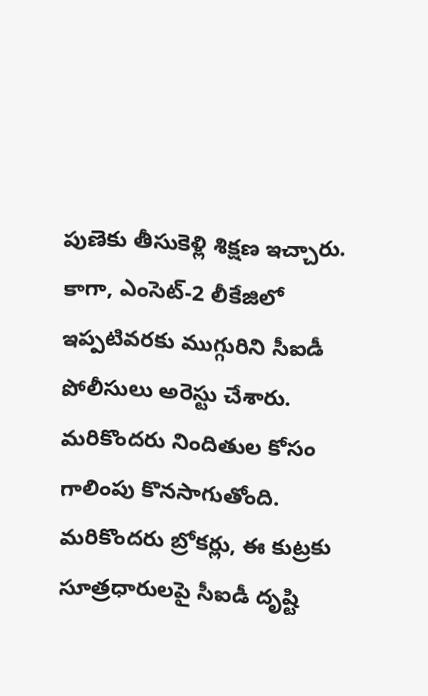పుణెకు తీసుకెళ్లి శిక్షణ ఇచ్చారు. కాగా, ఎంసెట్-2 లీకేజిలో ఇప్పటివరకు ముగ్గురిని సీఐడీ పోలీసులు అరెస్టు చేశారు. మరికొందరు నిందితుల కోసం గాలింపు కొనసాగుతోంది. మరికొందరు బ్రోకర్లు, ఈ కుట్రకు సూత్రధారులపై సీఐడీ దృష్టి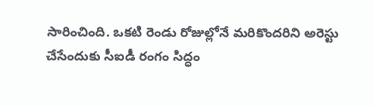సారించింది. ఒకటి రెండు రోజుల్లోనే మరికొందరిని అరెస్టు చేసేందుకు సీఐడీ రంగం సిద్ధం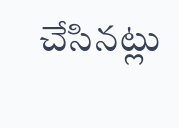చేసినట్లు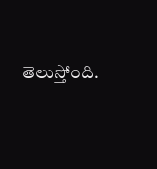తెలుస్తోంది.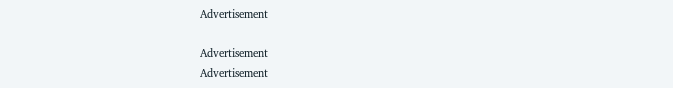Advertisement

Advertisement
Advertisement